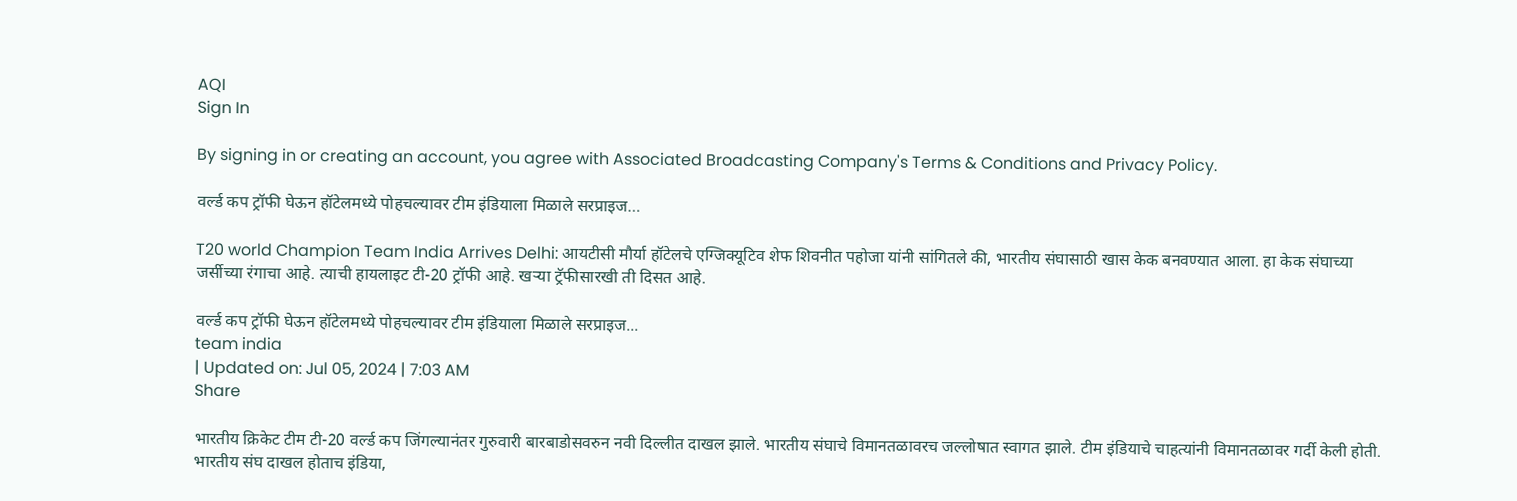AQI
Sign In

By signing in or creating an account, you agree with Associated Broadcasting Company's Terms & Conditions and Privacy Policy.

वर्ल्ड कप ट्रॉफी घेऊन हॉटेलमध्ये पोहचल्यावर टीम इंडियाला मिळाले सरप्राइज…

T20 world Champion Team India Arrives Delhi: आयटीसी मौर्या हॉटेलचे एग्जिक्यूटिव शेफ शिवनीत पहोजा यांनी सांगितले की, भारतीय संघासाठी खास केक बनवण्यात आला. हा केक संघाच्या जर्सीच्या रंगाचा आहे. त्याची हायलाइट टी-20 ट्रॉफी आहे. खऱ्या ट्रॅफीसारखी ती दिसत आहे.

वर्ल्ड कप ट्रॉफी घेऊन हॉटेलमध्ये पोहचल्यावर टीम इंडियाला मिळाले सरप्राइज...
team india
| Updated on: Jul 05, 2024 | 7:03 AM
Share

भारतीय क्रिकेट टीम टी-20 वर्ल्ड कप जिंगल्यानंतर गुरुवारी बारबाडोसवरुन नवी दिल्लीत दाखल झाले. भारतीय संघाचे विमानतळावरच जल्लोषात स्वागत झाले. टीम इंडियाचे चाहत्यांनी विमानतळावर गर्दी केली होती. भारतीय संघ दाखल होताच इंडिया,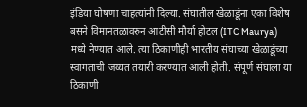इंडिया घोषणा चाहत्यांनी दिल्या. संघातील खेळाडूंना एका विशेष बसने विमानतळावरुन आटीसी मौर्या होटल (ITC Maurya) मध्ये नेण्यात आले. त्या ठिकाणीही भारतीय संघाच्या खेळाडूंच्या स्वागताची जय्यत तयारी करण्यात आली होती. संपूर्ण संघाला या ठिकाणी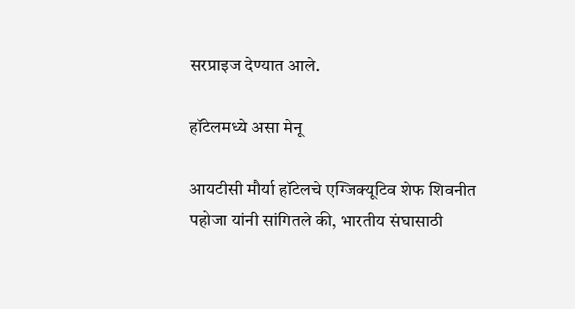सरप्राइज देण्यात आले.

हॉटेलमध्ये असा मेनू

आयटीसी मौर्या हॉटेलचे एग्जिक्यूटिव शेफ शिवनीत पहोजा यांनी सांगितले की, भारतीय संघासाठी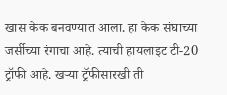खास केक बनवण्यात आला. हा केक संघाच्या जर्सीच्या रंगाचा आहे. त्याची हायलाइट टी-20 ट्रॉफी आहे. खऱ्या ट्रॅफीसारखी ती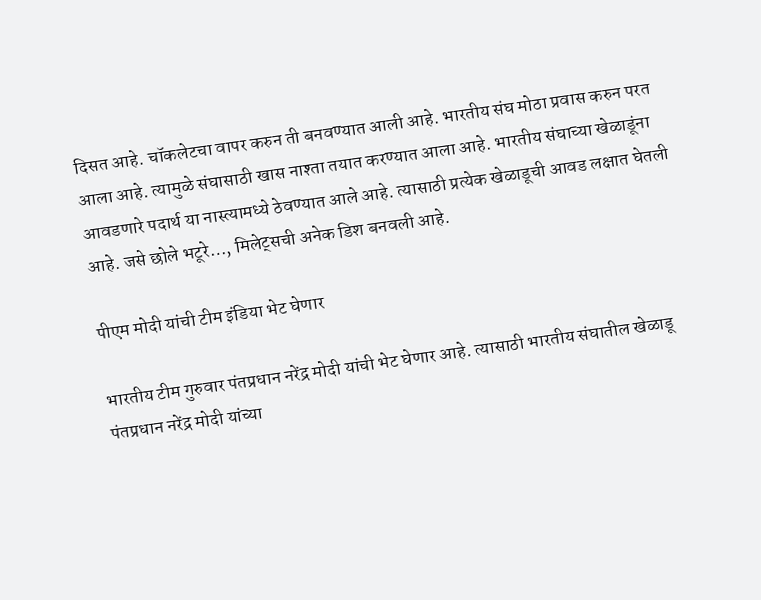दिसत आहे. चॉकलेटचा वापर करुन ती बनवण्यात आली आहे. भारतीय संघ मोठा प्रवास करुन परत आला आहे. त्यामुळे संघासाठी खास नाश्ता तयात करण्यात आला आहे. भारतीय संघाच्या खेळाडूंना आवडणारे पदार्थ या नास्त्यामध्ये ठेवण्यात आले आहे. त्यासाठी प्रत्येक खेळाडूची आवड लक्षात घेतली आहे. जसे छोले भटूरे…, मिलेट्सची अनेक डिश बनवली आहे.

पीएम मोदी यांची टीम इंडिया भेट घेणार

भारतीय टीम गुरुवार पंतप्रधान नरेंद्र मोदी यांची भेट घेणार आहे. त्यासाठी भारतीय संघातील खेळाडू पंतप्रधान नरेंद्र मोदी यांच्या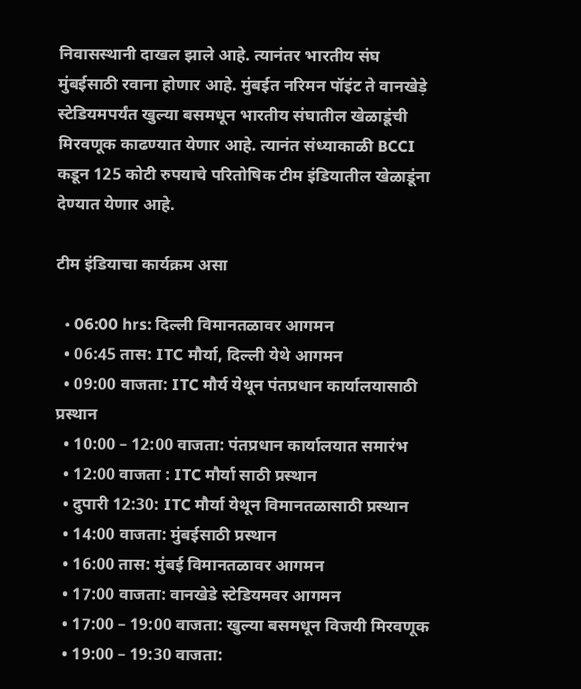निवासस्थानी दाखल झाले आहे. त्यानंतर भारतीय संघ मुंबईसाठी रवाना होणार आहे. मुंबईत नरिमन पॉइंट ते वानखेड़े स्टेडियमपर्यंत खुल्या बसमधून भारतीय संघातील खेळाडूंची मिरवणूक काढण्यात येणार आहे. त्यानंत संध्याकाळी BCCI कडून 125 कोटी रुपयाचे परितोषिक टीम इंडियातील खेळाडूंना देण्यात येणार आहे.

टीम इंडियाचा कार्यक्रम असा

  • 06:00 hrs: दिल्ली विमानतळावर आगमन
  • 06:45 तास: ITC मौर्या, दिल्ली येथे आगमन
  • 09:00 वाजता: ITC मौर्य येथून पंतप्रधान कार्यालयासाठी प्रस्थान
  • 10:00 – 12:00 वाजता: पंतप्रधान कार्यालयात समारंभ
  • 12:00 वाजता : ITC मौर्या साठी प्रस्थान
  • दुपारी 12:30: ITC मौर्या येथून विमानतळासाठी प्रस्थान
  • 14:00 वाजता: मुंबईसाठी प्रस्थान
  • 16:00 तास: मुंबई विमानतळावर आगमन
  • 17:00 वाजता: वानखेडे स्टेडियमवर आगमन
  • 17:00 – 19:00 वाजता: खुल्या बसमधून विजयी मिरवणूक
  • 19:00 – 19:30 वाजता: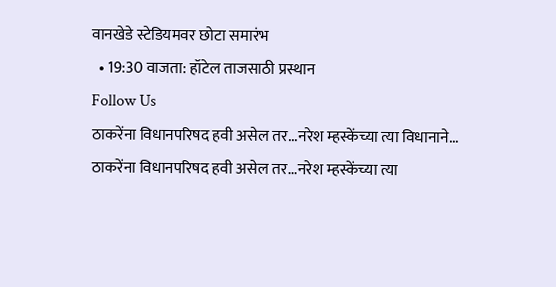वानखेडे स्टेडियमवर छोटा समारंभ
  • 19:30 वाजता: हॉटेल ताजसाठी प्रस्थान
Follow Us
ठाकरेंना विधानपरिषद हवी असेल तर...नरेश म्हस्केंच्या त्या विधानाने...
ठाकरेंना विधानपरिषद हवी असेल तर...नरेश म्हस्केंच्या त्या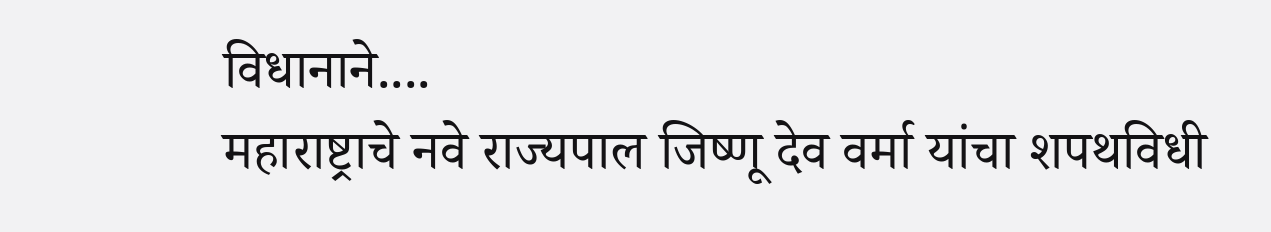विधानाने....
महाराष्ट्राचे नवे राज्यपाल जिष्णू देव वर्मा यांचा शपथविधी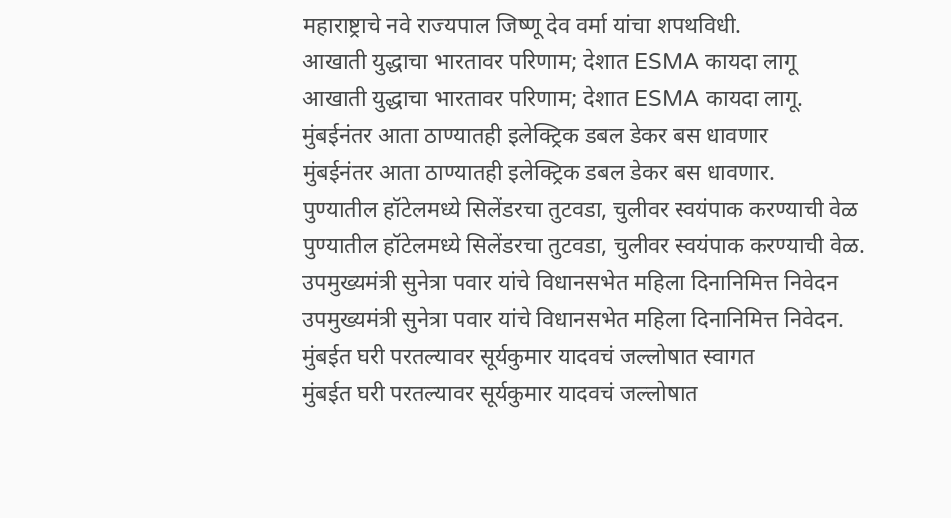महाराष्ट्राचे नवे राज्यपाल जिष्णू देव वर्मा यांचा शपथविधी.
आखाती युद्धाचा भारतावर परिणाम; देशात ESMA कायदा लागू
आखाती युद्धाचा भारतावर परिणाम; देशात ESMA कायदा लागू.
मुंबईनंतर आता ठाण्यातही इलेक्ट्रिक डबल डेकर बस धावणार
मुंबईनंतर आता ठाण्यातही इलेक्ट्रिक डबल डेकर बस धावणार.
पुण्यातील हॉटेलमध्ये सिलेंडरचा तुटवडा, चुलीवर स्वयंपाक करण्याची वेळ
पुण्यातील हॉटेलमध्ये सिलेंडरचा तुटवडा, चुलीवर स्वयंपाक करण्याची वेळ.
उपमुख्यमंत्री सुनेत्रा पवार यांचे विधानसभेत महिला दिनानिमित्त निवेदन
उपमुख्यमंत्री सुनेत्रा पवार यांचे विधानसभेत महिला दिनानिमित्त निवेदन.
मुंबईत घरी परतल्यावर सूर्यकुमार यादवचं जल्लोषात स्वागत
मुंबईत घरी परतल्यावर सूर्यकुमार यादवचं जल्लोषात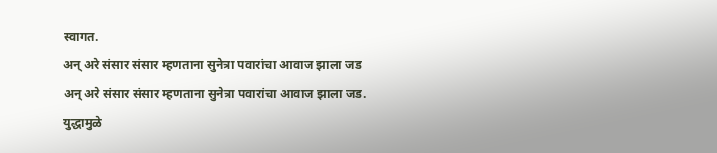स्वागत.
अन् अरे संसार संसार म्हणताना सुनेत्रा पवारांचा आवाज झाला जड
अन् अरे संसार संसार म्हणताना सुनेत्रा पवारांचा आवाज झाला जड.
युद्धामुळे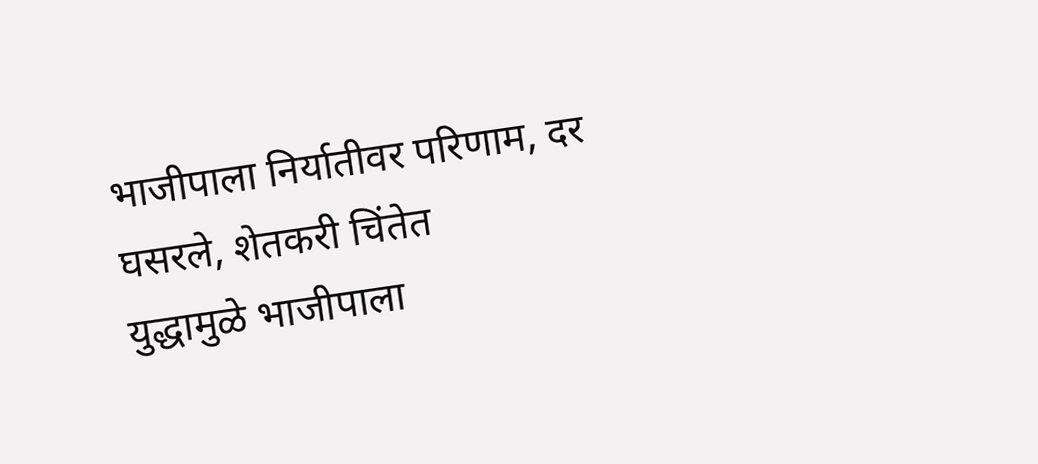भाजीपाला निर्यातीवर परिणाम, दर घसरले, शेतकरी चिंतेत
युद्धामुळे भाजीपाला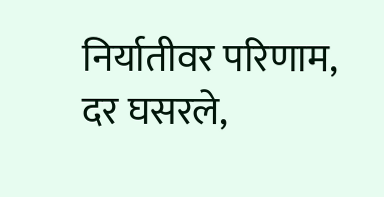निर्यातीवर परिणाम, दर घसरले,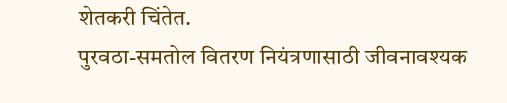शेतकरी चिंतेत.
पुरवठा-समतोल वितरण नियंत्रणासाठी जीवनावश्यक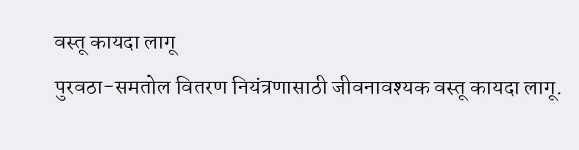वस्तू कायदा लागू
पुरवठा-समतोल वितरण नियंत्रणासाठी जीवनावश्यक वस्तू कायदा लागू.